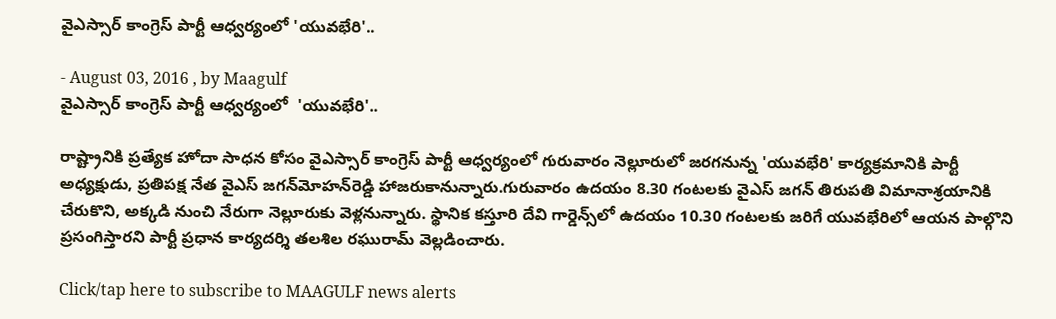వైఎస్సార్ కాంగ్రెస్ పార్టీ ఆధ్వర్యంలో 'యువభేరి'..

- August 03, 2016 , by Maagulf
వైఎస్సార్ కాంగ్రెస్ పార్టీ ఆధ్వర్యంలో  'యువభేరి'..

రాష్ట్రానికి ప్రత్యేక హోదా సాధన కోసం వైఎస్సార్ కాంగ్రెస్ పార్టీ ఆధ్వర్యంలో గురువారం నెల్లూరులో జరగనున్న 'యువభేరి' కార్యక్రమానికి పార్టీ అధ్యక్షుడు, ప్రతిపక్ష నేత వైఎస్ జగన్‌మోహన్‌రెడ్డి హాజరుకానున్నారు.గురువారం ఉదయం 8.30 గంటలకు వైఎస్ జగన్ తిరుపతి విమానాశ్రయానికి చేరుకొని, అక్కడి నుంచి నేరుగా నెల్లూరుకు వెళ్లనున్నారు. స్థానిక కస్తూరి దేవి గార్డెన్స్‌లో ఉదయం 10.30 గంటలకు జరిగే యువభేరిలో ఆయన పాల్గొని ప్రసంగిస్తారని పార్టీ ప్రధాన కార్యదర్శి తలశిల రఘురామ్ వెల్లడించారు.

Click/tap here to subscribe to MAAGULF news alerts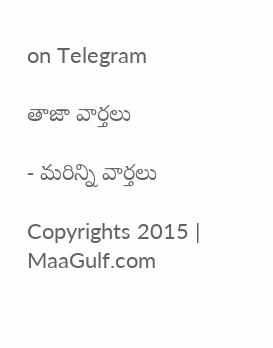on Telegram

తాజా వార్తలు

- మరిన్ని వార్తలు

Copyrights 2015 | MaaGulf.com